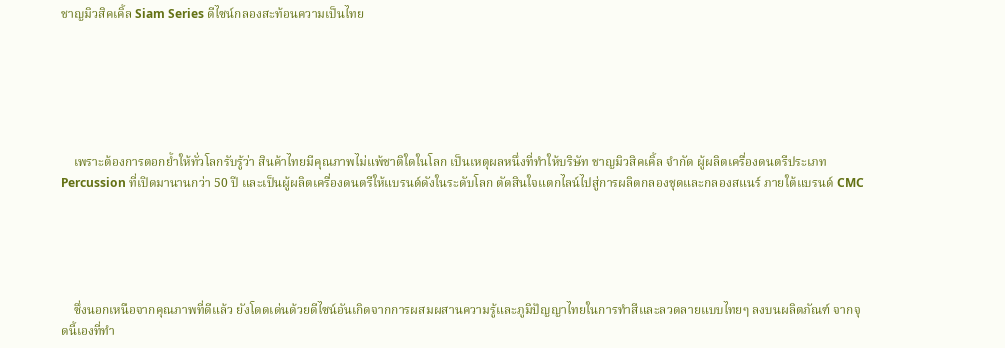ชาญมิวสิคเคิ้ล Siam Series ดีไซน์กลองสะท้อนความเป็นไทย






    เพราะต้องการตอกย้ำให้ทั่วโลกรับรู้ว่า สินค้าไทยมีคุณภาพไม่แพ้ชาติใดในโลก เป็นเหตุผลหนึ่งที่ทำให้บริษัท ชาญมิวสิคเคิ้ล จำกัด ผู้ผลิตเครื่องดนตรีประเภท Percussion ที่เปิดมานานกว่า 50 ปี และเป็นผู้ผลิตเครื่องดนตรีให้แบรนด์ดังในระดับโลก ตัดสินใจแตกไลน์ไปสู่การผลิตกลองชุดและกลองสแนร์ ภายใต้แบรนด์ CMC





    ซึ่งนอกเหนือจากคุณภาพที่ดีแล้ว ยังโดดเด่นด้วยดีไซน์อันเกิดจากการผสมผสานความรู้และภูมิปัญญาไทยในการทำสีและลวดลายแบบไทยๆ ลงบนผลิตภัณฑ์ จากจุดนี้เองที่ทำ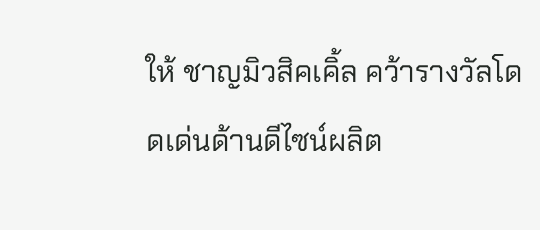ให้ ชาญมิวสิคเคิ้ล คว้ารางวัลโดดเด่นด้านดีไซน์ผลิต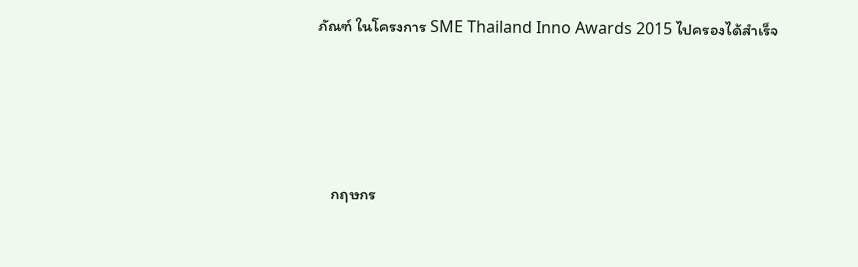ภัณฑ์ ในโครงการ SME Thailand Inno Awards 2015 ไปครองได้สำเร็จ





    กฤษกร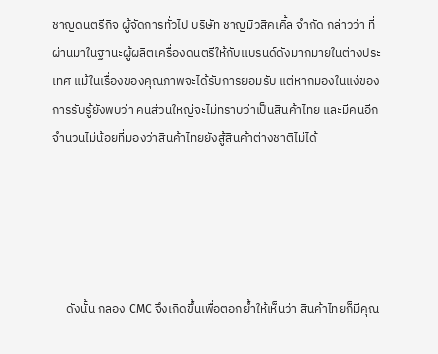ชาญดนตรีกิจ ผู้จัดการทั่วไป บริษัท ชาญมิวสิคเคิ้ล จำกัด กล่าวว่า ที่ผ่านมาในฐานะผู้ผลิตเครื่องดนตรีให้กับแบรนด์ดังมากมายในต่างประเทศ แม้ในเรื่องของคุณภาพจะได้รับการยอมรับ แต่หากมองในแง่ของการรับรู้ยังพบว่า คนส่วนใหญ่จะไม่ทราบว่าเป็นสินค้าไทย และมีคนอีกจำนวนไม่น้อยที่มองว่าสินค้าไทยยังสู้สินค้าต่างชาติไม่ได้





     ดังนั้น กลอง CMC จึงเกิดขึ้นเพื่อตอกย้ำให้เห็นว่า สินค้าไทยก็มีคุณ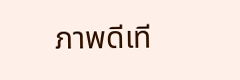ภาพดีเที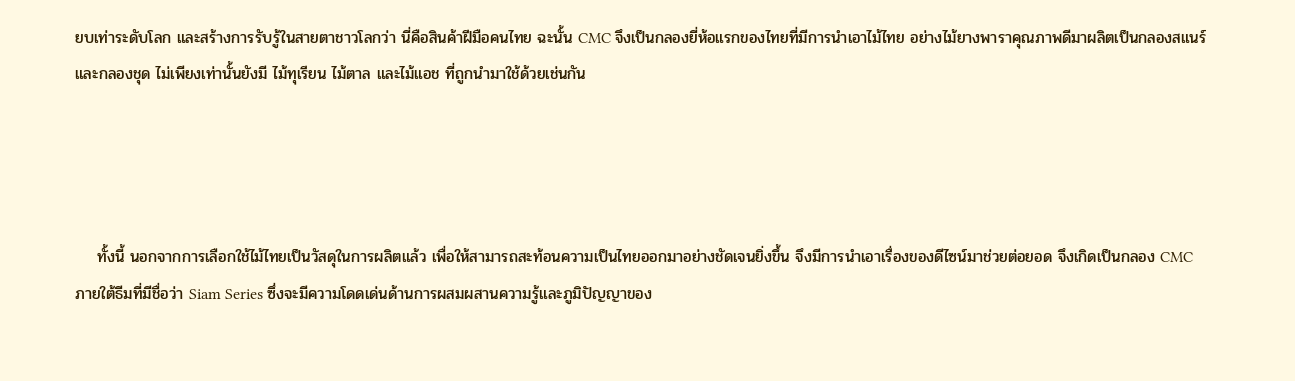ยบเท่าระดับโลก และสร้างการรับรู้ในสายตาชาวโลกว่า นี่คือสินค้าฝีมือคนไทย ฉะนั้น CMC จึงเป็นกลองยี่ห้อแรกของไทยที่มีการนำเอาไม้ไทย อย่างไม้ยางพาราคุณภาพดีมาผลิตเป็นกลองสแนร์และกลองชุด ไม่เพียงเท่านั้นยังมี ไม้ทุเรียน ไม้ตาล และไม้แอช ที่ถูกนำมาใช้ด้วยเช่นกัน




    ทั้งนี้ นอกจากการเลือกใช้ไม้ไทยเป็นวัสดุในการผลิตแล้ว เพื่อให้สามารถสะท้อนความเป็นไทยออกมาอย่างชัดเจนยิ่งขึ้น จึงมีการนำเอาเรื่องของดีไซน์มาช่วยต่อยอด จึงเกิดเป็นกลอง CMC ภายใต้ธีมที่มีชื่อว่า Siam Series ซึ่งจะมีความโดดเด่นด้านการผสมผสานความรู้และภูมิปัญญาของ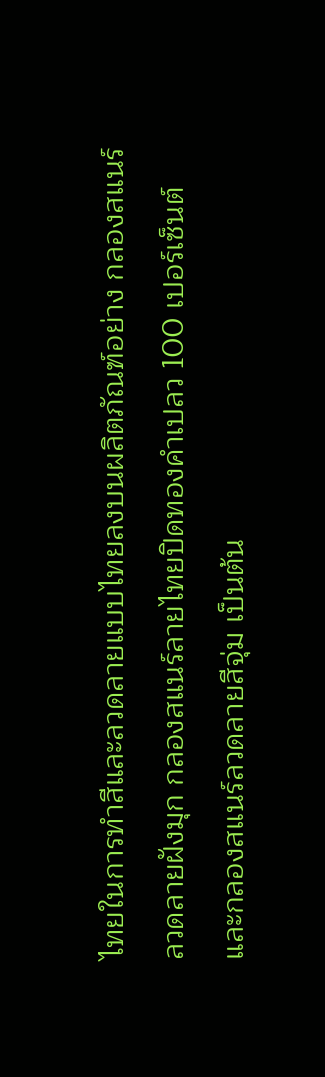ไทยในการทำสีและลวดลายแบบไทยลงบนผลิตภัณฑ์อย่าง กลองสแนร์ลวดลายฝังมุก กลองสแนร์ลายไทยปิดทองคำเปลว 100 เปอร์เซ็นต์ และกลองสแนร์ลวดลายสีจุ่ม เป็นต้น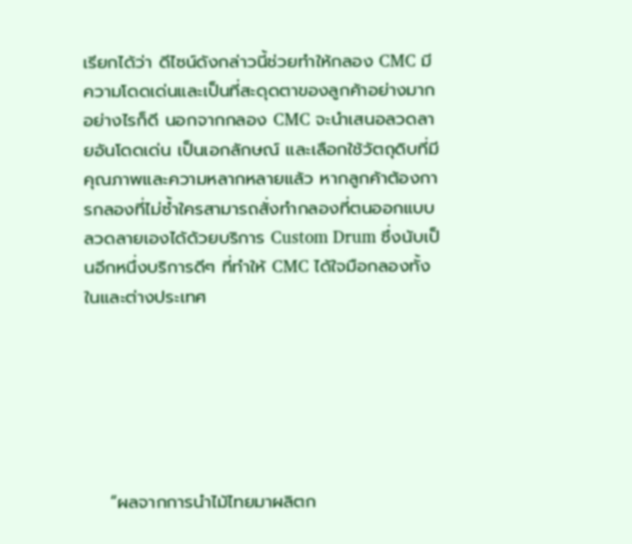เรียกได้ว่า ดีไซน์ดังกล่าวนี้ช่วยทำให้กลอง CMC มีความโดดเด่นและเป็นที่สะดุดตาของลูกค้าอย่างมาก อย่างไรก็ดี นอกจากกลอง CMC จะนำเสนอลวดลายอันโดดเด่น เป็นเอกลักษณ์ และเลือกใช้วัตถุดิบที่มีคุณภาพและความหลากหลายแล้ว หากลูกค้าต้องการกลองที่ไม่ซ้ำใครสามารถสั่งทำกลองที่ตนออกแบบลวดลายเองได้ด้วยบริการ Custom Drum ซึ่งนับเป็นอีกหนึ่งบริการดีๆ ที่ทำให้ CMC ได้ใจมือกลองทั้งในและต่างประเทศ






    “ผลจากการนำไม้ไทยมาผลิตก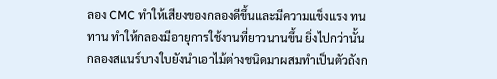ลอง CMC ทำให้เสียงของกลองดีขึ้นและมีความแข็งแรง ทนทาน ทำให้กลองมีอายุการใช้งานที่ยาวนานขึ้น ยิ่งไปกว่านั้น กลองสแนร์บางใบยังนำเอาไม้ต่างชนิดมาผสมทำเป็นตัวถังก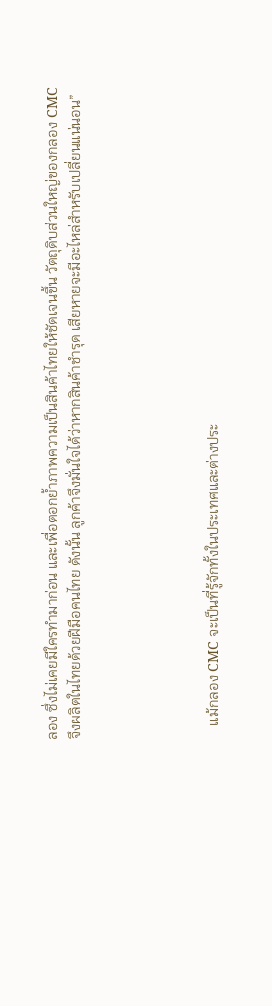ลอง ซึ่งไม่เคยมีใครทำมาก่อน และเพื่อตอกย้ำภาพความเป็นสินค้าไทยให้ชัดเจนขึ้น วัตถุดิบส่วนใหญ่ของกลอง CMC จึงผลิตในไทยด้วยฝีมือคนไทย ดังนั้น ลูกค้าจึงมั่นใจได้ว่าหากสินค้าชำรุด เสียหายจะมีอะไหล่สำหรับเปลี่ยนแน่นอน”





    แม้กลอง CMC จะเป็นที่รู้จักทั้งในประเทศและต่างประ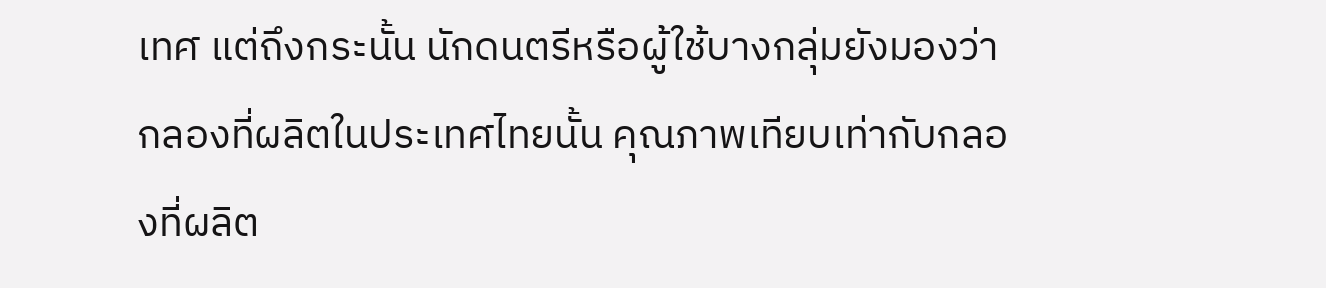เทศ แต่ถึงกระนั้น นักดนตรีหรือผู้ใช้บางกลุ่มยังมองว่ากลองที่ผลิตในประเทศไทยนั้น คุณภาพเทียบเท่ากับกลองที่ผลิต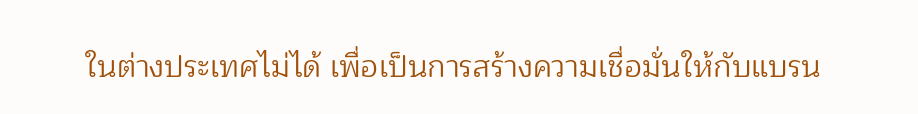ในต่างประเทศไม่ได้ เพื่อเป็นการสร้างความเชื่อมั่นให้กับแบรน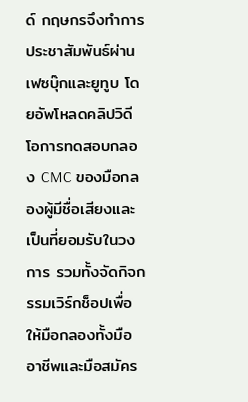ด์ กฤษกรจึงทำการประชาสัมพันธ์ผ่านเฟซบุ๊กและยูทูบ โดยอัพโหลดคลิปวิดีโอการทดสอบกลอง CMC ของมือกลองผู้มีชื่อเสียงและเป็นที่ยอมรับในวงการ รวมทั้งจัดกิจกรรมเวิร์กช็อปเพื่อให้มือกลองทั้งมืออาชีพและมือสมัคร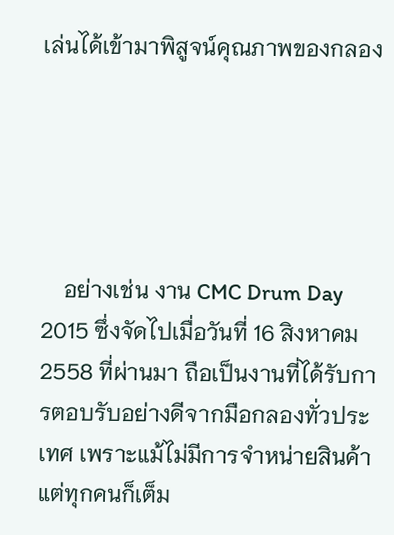เล่นได้เข้ามาพิสูจน์คุณภาพของกลอง





    อย่างเช่น งาน CMC Drum Day 2015 ซึ่งจัดไปเมื่อวันที่ 16 สิงหาคม 2558 ที่ผ่านมา ถือเป็นงานที่ได้รับการตอบรับอย่างดีจากมือกลองทั่วประเทศ เพราะแม้ไม่มีการจำหน่ายสินค้าแต่ทุกคนก็เต็ม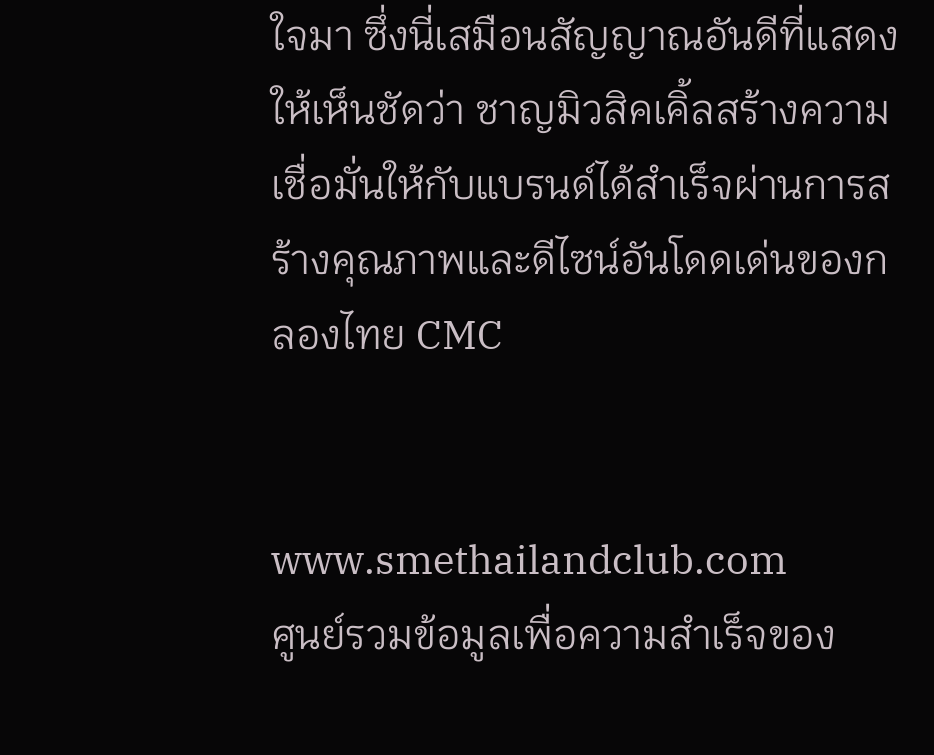ใจมา ซึ่งนี่เสมือนสัญญาณอันดีที่แสดงให้เห็นชัดว่า ชาญมิวสิคเคิ้ลสร้างความเชื่อมั่นให้กับแบรนด์ได้สำเร็จผ่านการสร้างคุณภาพและดีไซน์อันโดดเด่นของกลองไทย CMC


www.smethailandclub.com
ศูนย์รวมข้อมูลเพื่อความสำเร็จของ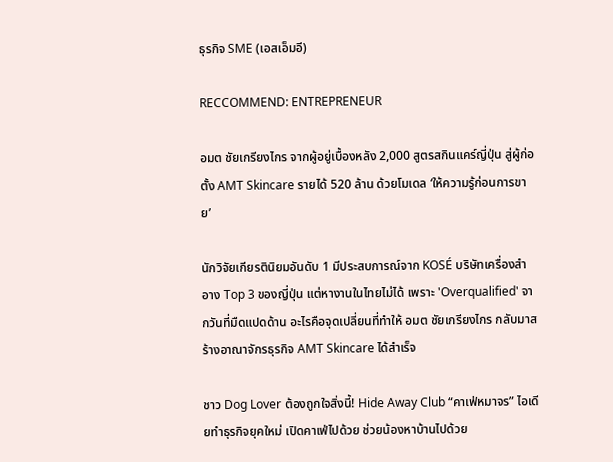ธุรกิจ SME (เอสเอ็มอี)

RECCOMMEND: ENTREPRENEUR

อมต ชัยเกรียงไกร จากผู้อยู่เบื้องหลัง 2,000 สูตรสกินแคร์ญี่ปุ่น สู่ผู้ก่อตั้ง AMT Skincare รายได้ 520 ล้าน ด้วยโมเดล ‘ให้ความรู้ก่อนการขาย’

นักวิจัยเกียรตินิยมอันดับ 1 มีประสบการณ์จาก KOSÉ บริษัทเครื่องสำอาง Top 3 ของญี่ปุ่น แต่หางานในไทยไม่ได้ เพราะ 'Overqualified' จากวันที่มืดแปดด้าน อะไรคือจุดเปลี่ยนที่ทำให้ อมต ชัยเกรียงไกร กลับมาสร้างอาณาจักรธุรกิจ AMT Skincare ได้สำเร็จ

ชาว Dog Lover ต้องถูกใจสิ่งนี้! Hide Away Club “คาเฟ่หมาจร” ไอเดียทำธุรกิจยุคใหม่ เปิดคาเฟ่ไปด้วย ช่วยน้องหาบ้านไปด้วย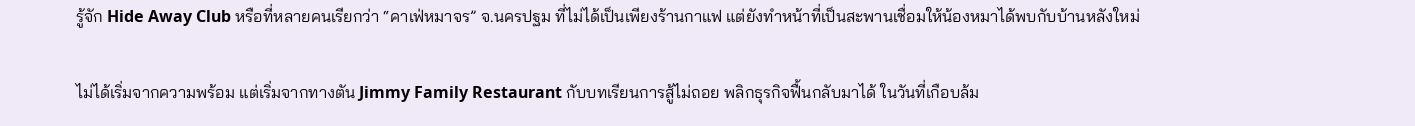รู้จัก Hide Away Club หรือที่หลายคนเรียกว่า “คาเฟ่หมาจร” จ.นครปฐม ที่ไม่ได้เป็นเพียงร้านกาแฟ แต่ยังทำหน้าที่เป็นสะพานเชื่อมให้น้องหมาได้พบกับบ้านหลังใหม่

ไม่ได้เริ่มจากความพร้อม แต่เริ่มจากทางตัน Jimmy Family Restaurant กับบทเรียนการสู้ไม่ถอย พลิกธุรกิจฟื้นกลับมาได้ ในวันที่เกือบล้ม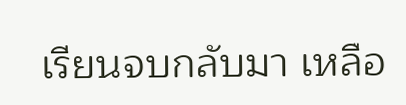เรียนจบกลับมา เหลือ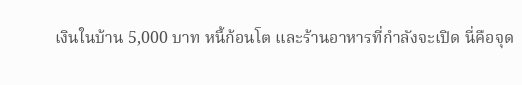เงินในบ้าน 5,000 บาท หนี้ก้อนโต และร้านอาหารที่กำลังจะเปิด นี่คือจุด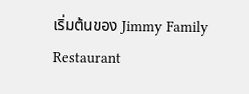เริ่มต้นของ Jimmy Family Restaurant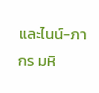และไนน์-ภากร มหิ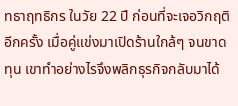ทธาฤทธิกร ในวัย 22 ปี ก่อนที่จะเจอวิกฤติอีกครั้ง เมื่อคู่แข่งมาเปิดร้านใกล้ๆ จนขาดทุน เขาทำอย่างไรจึงพลิกธุรกิจกลับมาได้